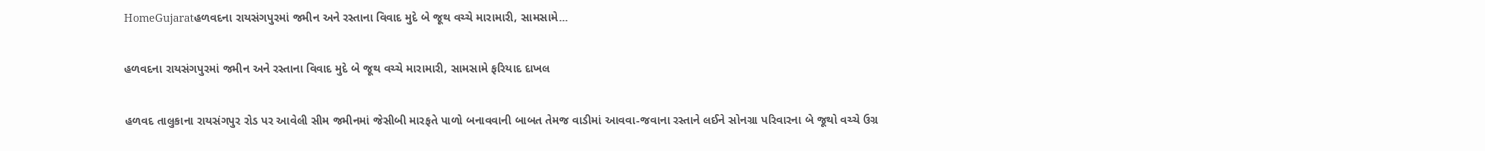HomeGujaratહળવદના રાયસંગપુરમાં જમીન અને રસ્તાના વિવાદ મુદે બે જૂથ વચ્ચે મારામારી, સામસામે...

હળવદના રાયસંગપુરમાં જમીન અને રસ્તાના વિવાદ મુદે બે જૂથ વચ્ચે મારામારી, સામસામે ફરિયાદ દાખલ

હળવદ તાલુકાના રાયસંગપુર રોડ પર આવેલી સીમ જમીનમાં જેસીબી મારફતે પાળો બનાવવાની બાબત તેમજ વાડીમાં આવવા-જવાના રસ્તાને લઈને સોનગ્રા પરિવારના બે જૂથો વચ્ચે ઉગ્ર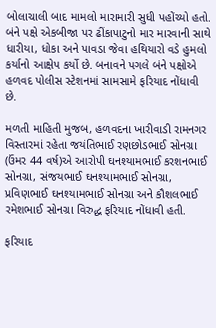બોલાચાલી બાદ મામલો મારામારી સુધી પહોંચ્યો હતો. બંને પક્ષે એકબીજા પર ઢીંકાપાટુનો માર મારવાની સાથે ધારીયા, ધોકા અને પાવડા જેવા હથિયારો વડે હુમલો કર્યાનો આક્ષેપ કર્યો છે. બનાવને પગલે બંને પક્ષોએ હળવદ પોલીસ સ્ટેશનમાં સામસામે ફરિયાદ નોંધાવી છે.

મળતી માહિતી મુજબ, હળવદના ખારીવાડી રામનગર વિસ્તારમાં રહેતા જયંતિભાઈ રણછોડભાઈ સોનગ્રા (ઉંમર 44 વર્ષ)એ આરોપી ઘનશ્યામભાઈ કરશનભાઈ સોનગ્રા, સંજયભાઈ ઘનશ્યામભાઈ સોનગ્રા, પ્રવિણભાઈ ઘનશ્યામભાઈ સોનગ્રા અને કૌશલભાઈ રમેશભાઈ સોનગ્રા વિરુદ્ધ ફરિયાદ નોંધાવી હતી.

ફરિયાદ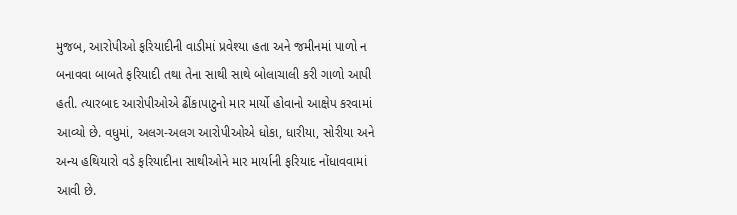મુજબ, આરોપીઓ ફરિયાદીની વાડીમાં પ્રવેશ્યા હતા અને જમીનમાં પાળો ન બનાવવા બાબતે ફરિયાદી તથા તેના સાથી સાથે બોલાચાલી કરી ગાળો આપી હતી. ત્યારબાદ આરોપીઓએ ઢીંકાપાટુનો માર માર્યો હોવાનો આક્ષેપ કરવામાં આવ્યો છે. વધુમાં, અલગ-અલગ આરોપીઓએ ધોકા, ધારીયા, સોરીયા અને અન્ય હથિયારો વડે ફરિયાદીના સાથીઓને માર માર્યાની ફરિયાદ નોંધાવવામાં આવી છે.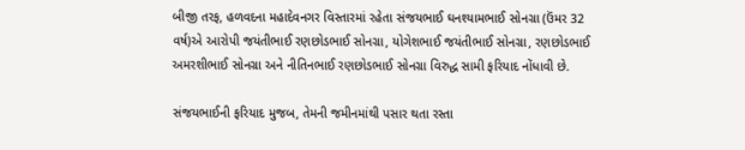બીજી તરફ, હળવદના મહાદેવનગર વિસ્તારમાં રહેતા સંજયભાઈ ઘનશ્યામભાઈ સોનગ્રા (ઉંમર 32 વર્ષ)એ આરોપી જયંતીભાઈ રણછોડભાઈ સોનગ્રા, યોગેશભાઈ જયંતીભાઈ સોનગ્રા, રણછોડભાઈ અમરશીભાઈ સોનગ્રા અને નીતિનભાઈ રણછોડભાઈ સોનગ્રા વિરુદ્ધ સામી ફરિયાદ નોંધાવી છે.

સંજયભાઈની ફરિયાદ મુજબ, તેમની જમીનમાંથી પસાર થતા રસ્તા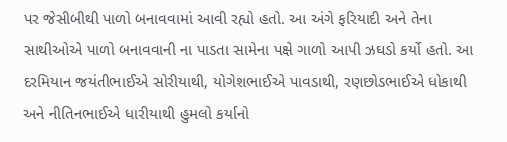પર જેસીબીથી પાળો બનાવવામાં આવી રહ્યો હતો. આ અંગે ફરિયાદી અને તેના સાથીઓએ પાળો બનાવવાની ના પાડતા સામેના પક્ષે ગાળો આપી ઝઘડો કર્યો હતો. આ દરમિયાન જયંતીભાઈએ સોરીયાથી, યોગેશભાઈએ પાવડાથી, રણછોડભાઈએ ધોકાથી અને નીતિનભાઈએ ધારીયાથી હુમલો કર્યાનો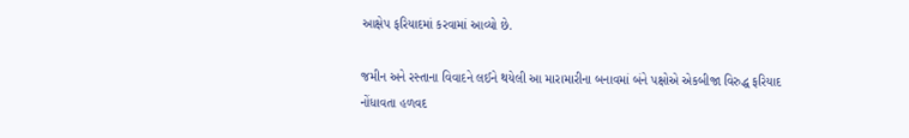આક્ષેપ ફરિયાદમાં કરવામાં આવ્યો છે.

જમીન અને રસ્તાના વિવાદને લઈને થયેલી આ મારામારીના બનાવમાં બંને પક્ષોએ એકબીજા વિરુદ્ધ ફરિયાદ નોંધાવતા હળવદ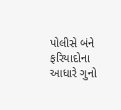પોલીસે બંને ફરિયાદોના આધારે ગુનો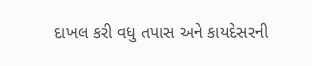દાખલ કરી વધુ તપાસ અને કાયદેસરની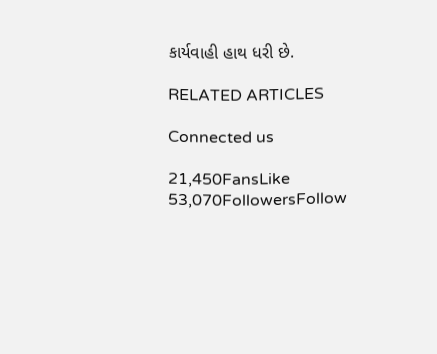કાર્યવાહી હાથ ધરી છે.

RELATED ARTICLES

Connected us

21,450FansLike
53,070FollowersFollow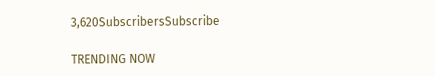3,620SubscribersSubscribe

TRENDING NOW